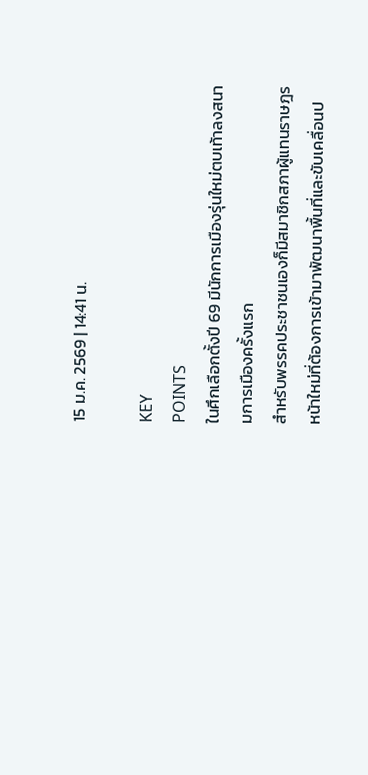15 ม.ค. 2569 | 14:41 น.

KEY
POINTS
ในศึกเลือกตั้งปี 69 มีนักการเมืองรุ่นใหม่ตบเท้าลงสนามการเมืองครั้งแรก
สำหรับพรรคประชาชนเองก็มีสมาชิกสภาผู้แทนราษฎรหน้าใหม่ที่ต้องการเข้ามาพัฒนาพื้นที่และขับเคลื่อนป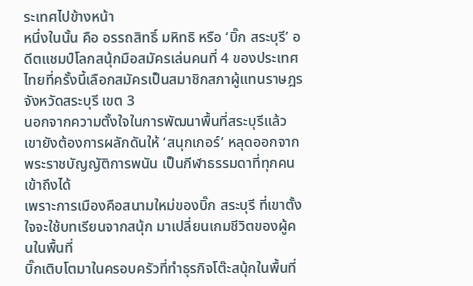ระเทศไปข้างหน้า
หนึ่งในนั้น คือ อรรถสิทธิ์ มหิทธิ หรือ ‘บิ๊ก สระบุรี’ อดีตแชมป์โลกสนุ้กมือสมัครเล่นคนที่ 4 ของประเทศไทยที่ครั้งนี้เลือกสมัครเป็นสมาชิกสภาผู้แทนราษฎร จังหวัดสระบุรี เขต 3
นอกจากความตั้งใจในการพัฒนาพื้นที่สระบุรีแล้ว เขายังต้องการผลักดันให้ ‘สนุกเกอร์’ หลุดออกจากพระราชบัญญัติการพนัน เป็นกีฬาธรรมดาที่ทุกคนเข้าถึงได้
เพราะการเมืองคือสนามใหม่ของบิ๊ก สระบุรี ที่เขาตั้งใจจะใช้บทเรียนจากสนุ้ก มาเปลี่ยนเกมชีวิตของผู้คนในพื้นที่
บิ๊กเติบโตมาในครอบครัวที่ทำธุรกิจโต๊ะสนุ้กในพื้นที่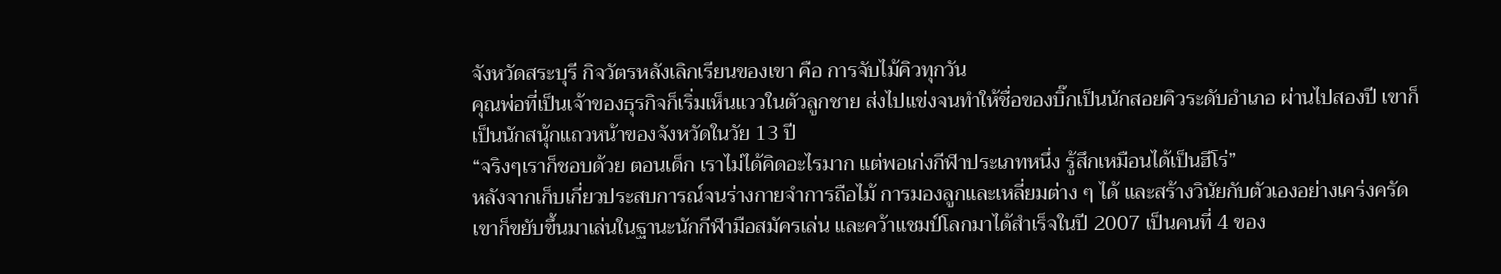จังหวัดสระบุรี กิจวัตรหลังเลิกเรียนของเขา คือ การจับไม้คิวทุกวัน
คุณพ่อที่เป็นเจ้าของธุรกิจก็เริ่มเห็นแววในตัวลูกชาย ส่งไปแข่งจนทำให้ชื่อของบิ๊กเป็นนักสอยคิวระดับอำเภอ ผ่านไปสองปี เขาก็เป็นนักสนุ้กแถวหน้าของจังหวัดในวัย 13 ปี
“จริงๆเราก็ชอบด้วย ตอนเด็ก เราไม่ได้คิดอะไรมาก แต่พอเก่งกีฬาประเภทหนึ่ง รู้สึกเหมือนได้เป็นฮีโร่”
หลังจากเก็บเกี่ยวประสบการณ์จนร่างกายจำการถือไม้ การมองลูกและเหลี่ยมต่าง ๆ ได้ และสร้างวินัยกับตัวเองอย่างเคร่งครัด เขาก็ขยับขึ้นมาเล่นในฐานะนักกีฬามือสมัครเล่น และคว้าแชมป์โลกมาได้สำเร็จในปี 2007 เป็นคนที่ 4 ของ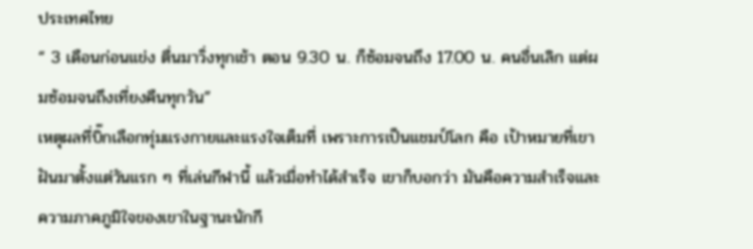ประเทศไทย
“ 3 เดือนก่อนแข่ง ตื่นมาวิ่งทุกเช้า ตอน 9.30 น. ก็ซ้อมจนถึง 17.00 น. คนอื่นเลิก แต่ผมซ้อมจนถึงเที่ยงคืนทุกวัน”
เหตุผลที่บิ๊กเลือกทุ่มแรงกายและแรงใจเต็มที่ เพราะการเป็นแชมป์โลก คือ เป้าหมายที่เขาฝันมาตั้งแต่วันแรก ๆ ที่เล่นกีฬานี้ แล้วเมื่อทำได้สำเร็จ เขาก็บอกว่า มันคือความสำเร็จและความภาคภูมิใจของเขาในฐานะนักกี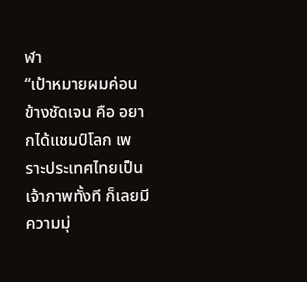ฬา
“เป้าหมายผมค่อนข้างชัดเจน คือ อยากได้แชมป์โลก เพราะประเทศไทยเป็นเจ้าภาพทั้งที ก็เลยมีความมุ่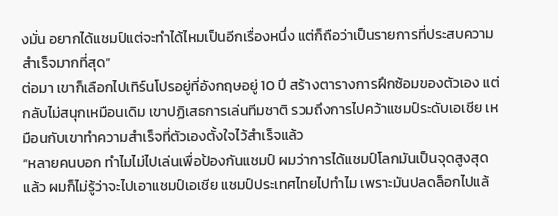งมั่น อยากได้แชมป์แต่จะทำได้ไหมเป็นอีกเรื่องหนึ่ง แต่ก็ถือว่าเป็นรายการที่ประสบความสำเร็จมากที่สุด”
ต่อมา เขาก็เลือกไปเทิร์นโปรอยู่ที่อังกฤษอยู่ 10 ปี สร้างตารางการฝึกซ้อมของตัวเอง แต่กลับไม่สนุกเหมือนเดิม เขาปฏิเสธการเล่นทีมชาติ รวมถึงการไปคว้าแชมป์ระดับเอเชีย เหมือนกับเขาทำความสำเร็จที่ตัวเองตั้งใจไว้สำเร็จแล้ว
“หลายคนบอก ทำไมไม่ไปเล่นเพื่อป้องกันแชมป์ ผมว่าการได้แชมป์โลกมันเป็นจุดสูงสุดแล้ว ผมก็ไม่รู้ว่าจะไปเอาแชมป์เอเชีย แชมป์ประเทศไทยไปทำไม เพราะมันปลดล็อกไปแล้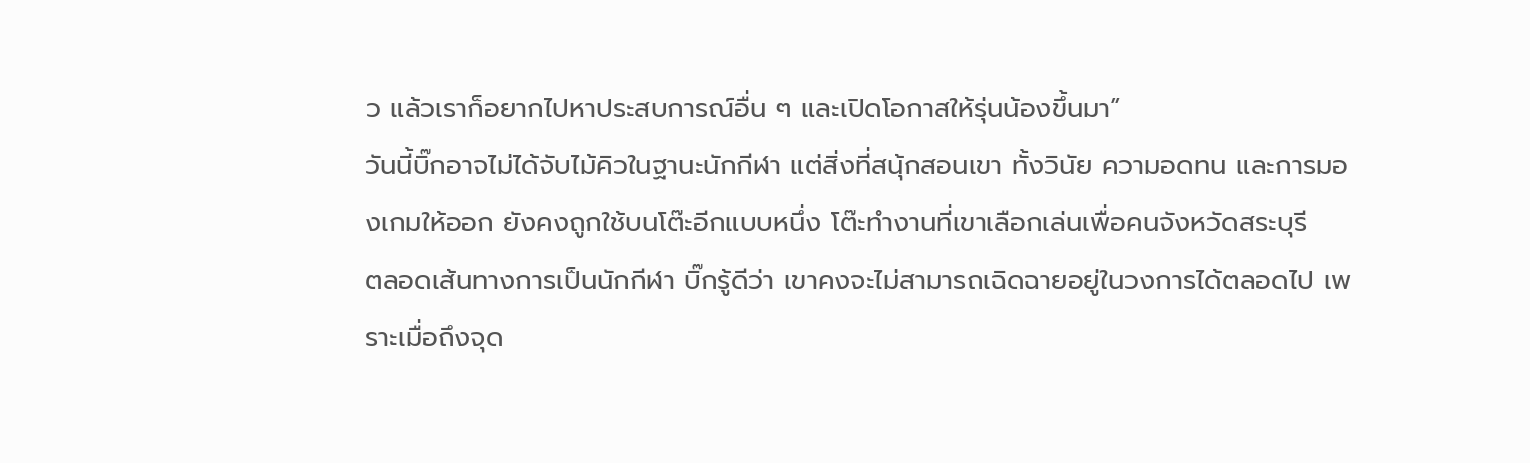ว แล้วเราก็อยากไปหาประสบการณ์อื่น ๆ และเปิดโอกาสให้รุ่นน้องขึ้นมา”
วันนี้บิ๊กอาจไม่ได้จับไม้คิวในฐานะนักกีฬา แต่สิ่งที่สนุ้กสอนเขา ทั้งวินัย ความอดทน และการมองเกมให้ออก ยังคงถูกใช้บนโต๊ะอีกแบบหนึ่ง โต๊ะทำงานที่เขาเลือกเล่นเพื่อคนจังหวัดสระบุรี
ตลอดเส้นทางการเป็นนักกีฬา บิ๊กรู้ดีว่า เขาคงจะไม่สามารถเฉิดฉายอยู่ในวงการได้ตลอดไป เพราะเมื่อถึงจุด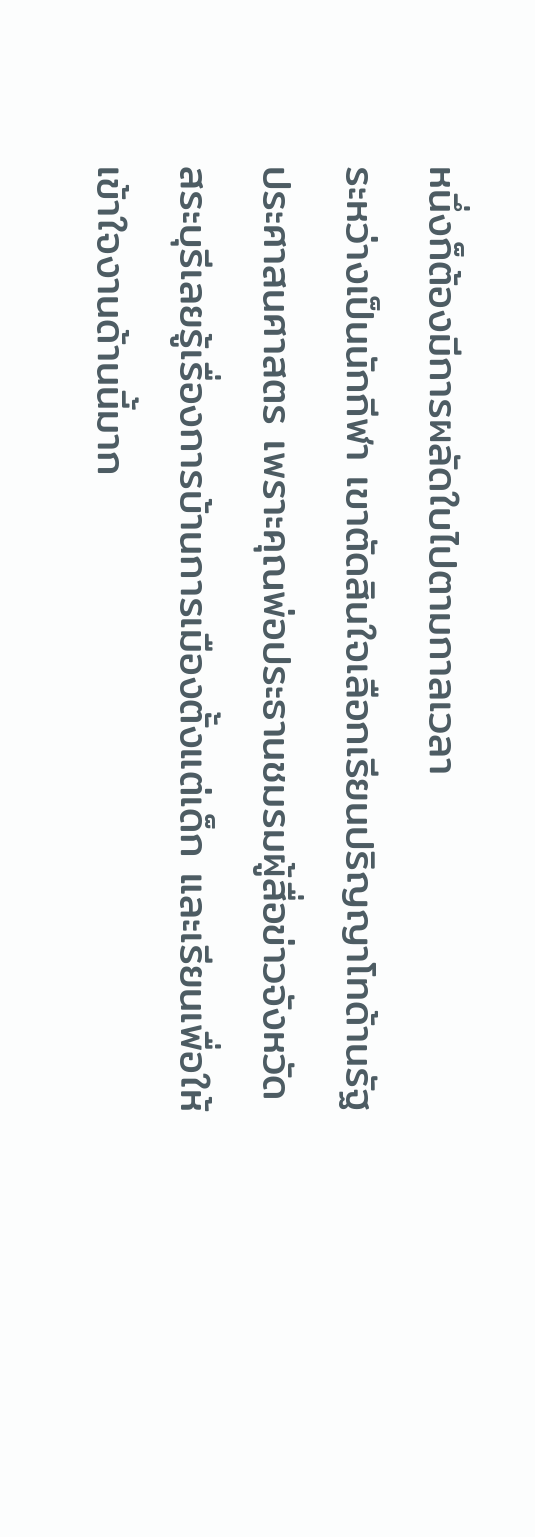หนึ่งก็ต้องมีการผลัดใบไปตามกาลเวลา
ระหว่างเป็นนักกีฬา เขาตัดสินใจเลือกเรียนปริญญาโทด้านรัฐประศาสนศาสตร เพราะคุณพ่อประธานชมรมผู้สื่อข่าวจังหวัดสระบุรีเลยรู้เรื่องการบ้านการเมืองตั้งแต่เด็ก และเรียนเพื่อให้เข้าใจงานด้านนี้มาก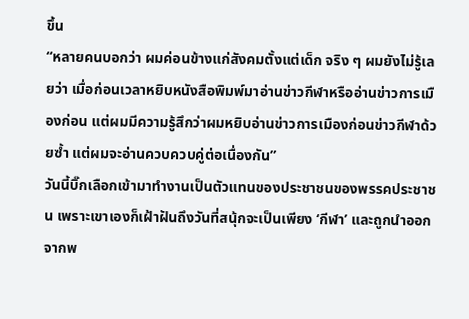ขึ้น
“หลายคนบอกว่า ผมค่อนข้างแก่สังคมตั้งแต่เด็ก จริง ๆ ผมยังไม่รู้เลยว่า เมื่อก่อนเวลาหยิบหนังสือพิมพ์มาอ่านข่าวกีฬาหรืออ่านข่าวการเมืองก่อน แต่ผมมีความรู้สึกว่าผมหยิบอ่านข่าวการเมืองก่อนข่าวกีฬาด้วยซ้ำ แต่ผมจะอ่านควบควบคู่ต่อเนื่องกัน”
วันนี้บิ๊กเลือกเข้ามาทำงานเป็นตัวแทนของประชาชนของพรรคประชาชน เพราะเขาเองก็เฝ้าฝันถึงวันที่สนุ้กจะเป็นเพียง ‘กีฬา’ และถูกนำออกจากพ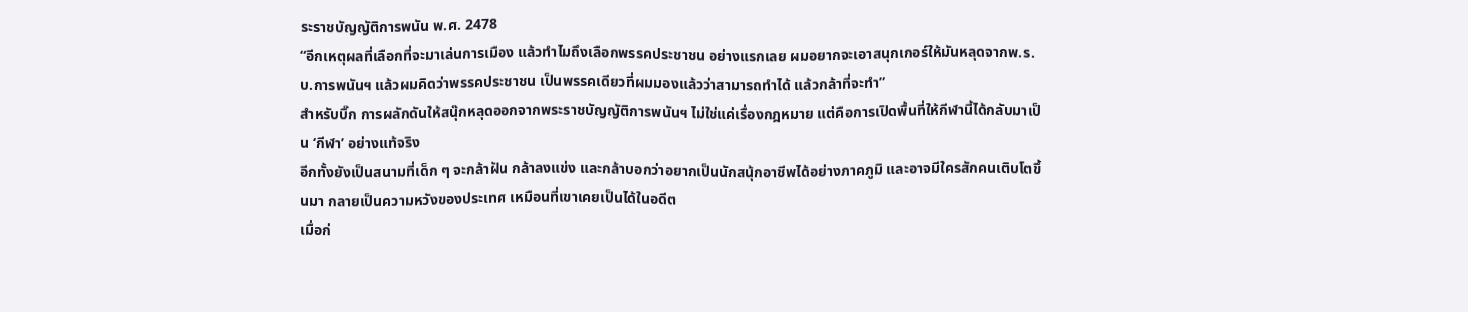ระราชบัญญัติการพนัน พ.ศ. 2478
“อีกเหตุผลที่เลือกที่จะมาเล่นการเมือง แล้วทำไมถึงเลือกพรรคประชาชน อย่างแรกเลย ผมอยากจะเอาสนุกเกอร์ให้มันหลุดจากพ.ร.บ.การพนันฯ แล้วผมคิดว่าพรรคประชาชน เป็นพรรคเดียวที่ผมมองแล้วว่าสามารถทำได้ แล้วกล้าที่จะทำ”
สำหรับบิ๊ก การผลักดันให้สนุ๊กหลุดออกจากพระราชบัญญัติการพนันฯ ไม่ใช่แค่เรื่องกฎหมาย แต่คือการเปิดพื้นที่ให้กีฬานี้ได้กลับมาเป็น ‘กีฬา’ อย่างแท้จริง
อีกทั้งยังเป็นสนามที่เด็ก ๆ จะกล้าฝัน กล้าลงแข่ง และกล้าบอกว่าอยากเป็นนักสนุ้กอาชีพได้อย่างภาคภูมิ และอาจมีใครสักคนเติบโตขึ้นมา กลายเป็นความหวังของประเทศ เหมือนที่เขาเคยเป็นได้ในอดีต
เมื่อก่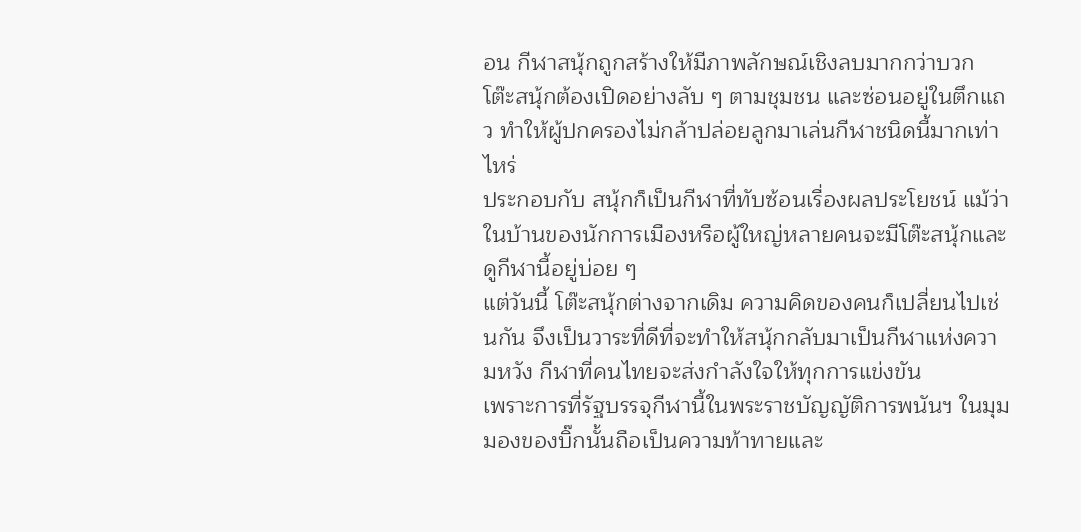อน กีฬาสนุ้กถูกสร้างให้มีภาพลักษณ์เชิงลบมากกว่าบวก โต๊ะสนุ้กต้องเปิดอย่างลับ ๆ ตามชุมชน และซ่อนอยู่ในตึกแถว ทำให้ผู้ปกครองไม่กล้าปล่อยลูกมาเล่นกีฬาชนิดนี้มากเท่าไหร่
ประกอบกับ สนุ้กก็เป็นกีฬาที่ทับซ้อนเรื่องผลประโยชน์ แม้ว่าในบ้านของนักการเมืองหรือผู้ใหญ่หลายคนจะมีโต๊ะสนุ้กและดูกีฬานี้อยู่บ่อย ๆ
แต่วันนี้ โต๊ะสนุ้กต่างจากเดิม ความคิดของคนก็เปลี่ยนไปเช่นกัน จึงเป็นวาระที่ดีที่จะทำให้สนุ้กกลับมาเป็นกีฬาแห่งความหวัง กีฬาที่คนไทยจะส่งกำลังใจให้ทุกการแข่งขัน
เพราะการที่รัฐบรรจุกีฬานี้ในพระราชบัญญัติการพนันฯ ในมุมมองของบิ๊กนั้นถือเป็นความท้าทายและ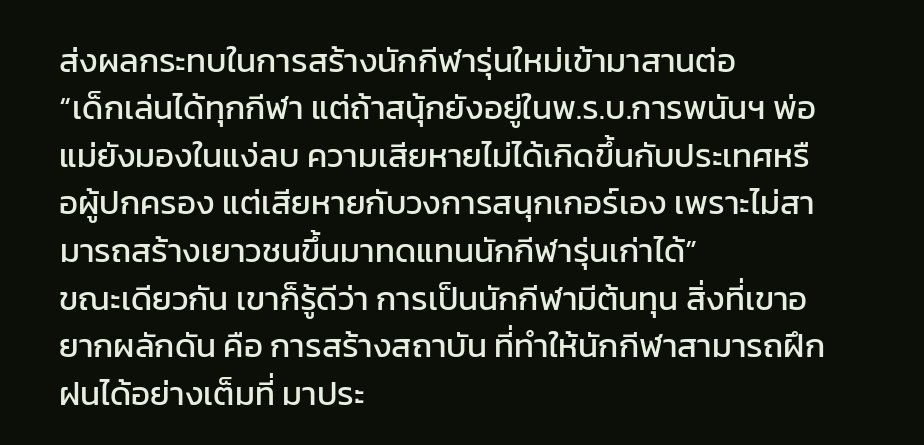ส่งผลกระทบในการสร้างนักกีฬารุ่นใหม่เข้ามาสานต่อ
“เด็กเล่นได้ทุกกีฬา แต่ถ้าสนุ้กยังอยู่ในพ.ร.บ.การพนันฯ พ่อแม่ยังมองในแง่ลบ ความเสียหายไม่ได้เกิดขึ้นกับประเทศหรือผู้ปกครอง แต่เสียหายกับวงการสนุกเกอร์เอง เพราะไม่สามารถสร้างเยาวชนขึ้นมาทดแทนนักกีฬารุ่นเก่าได้”
ขณะเดียวกัน เขาก็รู้ดีว่า การเป็นนักกีฬามีต้นทุน สิ่งที่เขาอยากผลักดัน คือ การสร้างสถาบัน ที่ทำให้นักกีฬาสามารถฝึกฝนได้อย่างเต็มที่ มาประ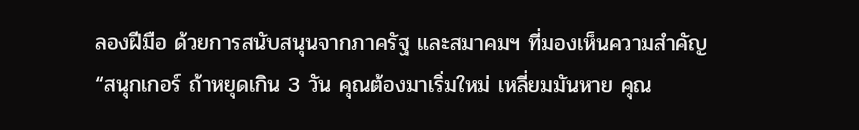ลองฝีมือ ด้วยการสนับสนุนจากภาครัฐ และสมาคมฯ ที่มองเห็นความสำคัญ
“สนุกเกอร์ ถ้าหยุดเกิน 3 วัน คุณต้องมาเริ่มใหม่ เหลี่ยมมันหาย คุณ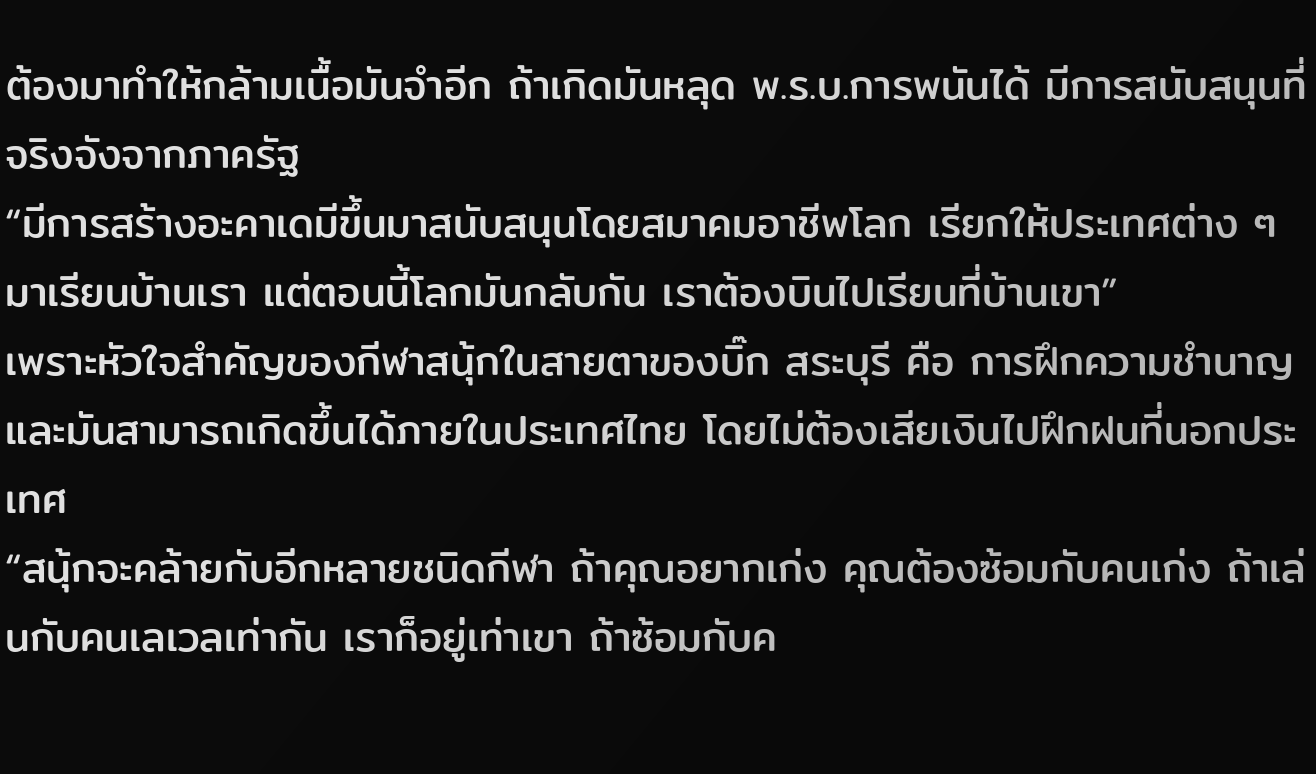ต้องมาทำให้กล้ามเนื้อมันจำอีก ถ้าเกิดมันหลุด พ.ร.บ.การพนันได้ มีการสนับสนุนที่จริงจังจากภาครัฐ
“มีการสร้างอะคาเดมีขึ้นมาสนับสนุนโดยสมาคมอาชีพโลก เรียกให้ประเทศต่าง ๆ มาเรียนบ้านเรา แต่ตอนนี้โลกมันกลับกัน เราต้องบินไปเรียนที่บ้านเขา”
เพราะหัวใจสำคัญของกีฬาสนุ้กในสายตาของบิ๊ก สระบุรี คือ การฝึกความชำนาญ และมันสามารถเกิดขึ้นได้ภายในประเทศไทย โดยไม่ต้องเสียเงินไปฝึกฝนที่นอกประเทศ
“สนุ้กจะคล้ายกับอีกหลายชนิดกีฬา ถ้าคุณอยากเก่ง คุณต้องซ้อมกับคนเก่ง ถ้าเล่นกับคนเลเวลเท่ากัน เราก็อยู่เท่าเขา ถ้าซ้อมกับค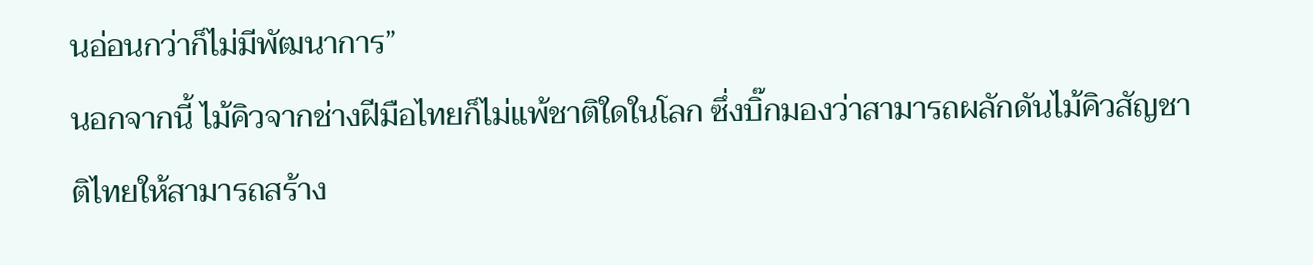นอ่อนกว่าก็ไม่มีพัฒนาการ”
นอกจากนี้ ไม้คิวจากช่างฝีมือไทยก็ไม่แพ้ชาติใดในโลก ซึ่งบิ๊กมองว่าสามารถผลักดันไม้คิวสัญชาติไทยให้สามารถสร้าง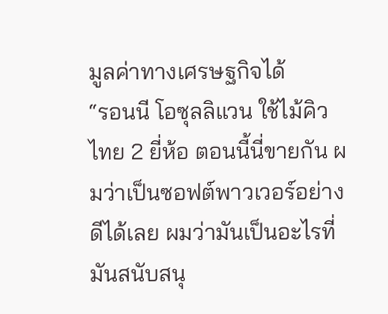มูลค่าทางเศรษฐกิจได้
“รอนนี โอซุลลิแวน ใช้ไม้คิวไทย 2 ยี่ห้อ ตอนนี้นี่ขายกัน ผมว่าเป็นซอฟต์พาวเวอร์อย่างดีได้เลย ผมว่ามันเป็นอะไรที่มันสนับสนุ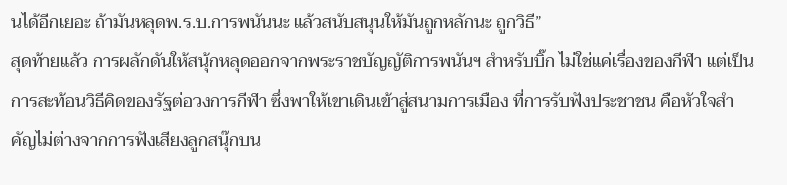นได้อีกเยอะ ถ้ามันหลุดพ.ร.บ.การพนันนะ แล้วสนับสนุนให้มันถูกหลักนะ ถูกวิธี”
สุดท้ายแล้ว การผลักดันให้สนุ้กหลุดออกจากพระราชบัญญัติการพนันฯ สำหรับบิ๊ก ไม่ใช่แค่เรื่องของกีฬา แต่เป็นการสะท้อนวิธีคิดของรัฐต่อวงการกีฬา ซึ่งพาให้เขาเดินเข้าสู่สนามการเมือง ที่การรับฟังประชาชน คือหัวใจสำคัญไม่ต่างจากการฟังเสียงลูกสนุ๊กบน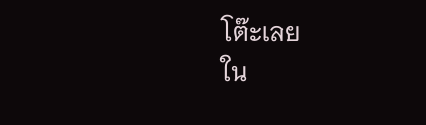โต๊ะเลย
ใน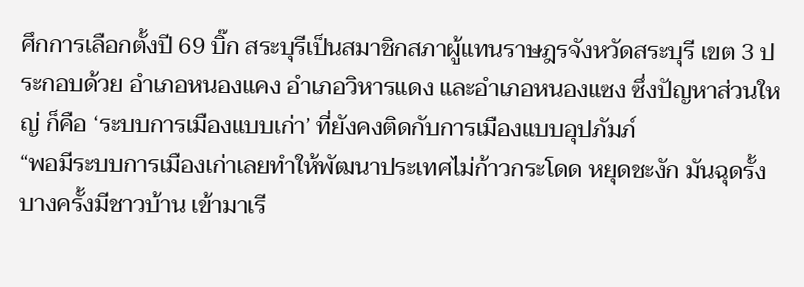ศึกการเลือกตั้งปี 69 บิ๊ก สระบุรีเป็นสมาชิกสภาผู้แทนราษฎรจังหวัดสระบุรี เขต 3 ประกอบด้วย อำเภอหนองแคง อำเภอวิหารแดง และอำเภอหนองแซง ซึ่งปัญหาส่วนใหญ่ ก็คือ ‘ระบบการเมืองแบบเก่า’ ที่ยังคงติดกับการเมืองแบบอุปภัมภ์
“พอมีระบบการเมืองเก่าเลยทำให้พัฒนาประเทศไม่ก้าวกระโดด หยุดชะงัก มันฉุดรั้ง บางครั้งมีชาวบ้าน เข้ามาเรี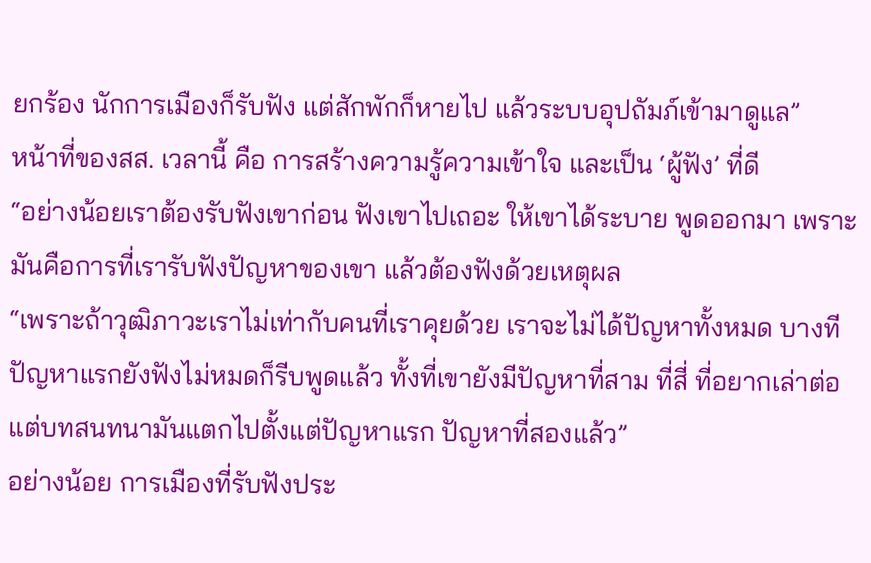ยกร้อง นักการเมืองก็รับฟัง แต่สักพักก็หายไป แล้วระบบอุปถัมภ์เข้ามาดูแล”
หน้าที่ของสส. เวลานี้ คือ การสร้างความรู้ความเข้าใจ และเป็น ‘ผู้ฟัง’ ที่ดี
“อย่างน้อยเราต้องรับฟังเขาก่อน ฟังเขาไปเถอะ ให้เขาได้ระบาย พูดออกมา เพราะมันคือการที่เรารับฟังปัญหาของเขา แล้วต้องฟังด้วยเหตุผล
“เพราะถ้าวุฒิภาวะเราไม่เท่ากับคนที่เราคุยด้วย เราจะไม่ได้ปัญหาทั้งหมด บางทีปัญหาแรกยังฟังไม่หมดก็รีบพูดแล้ว ทั้งที่เขายังมีปัญหาที่สาม ที่สี่ ที่อยากเล่าต่อ แต่บทสนทนามันแตกไปตั้งแต่ปัญหาแรก ปัญหาที่สองแล้ว”
อย่างน้อย การเมืองที่รับฟังประ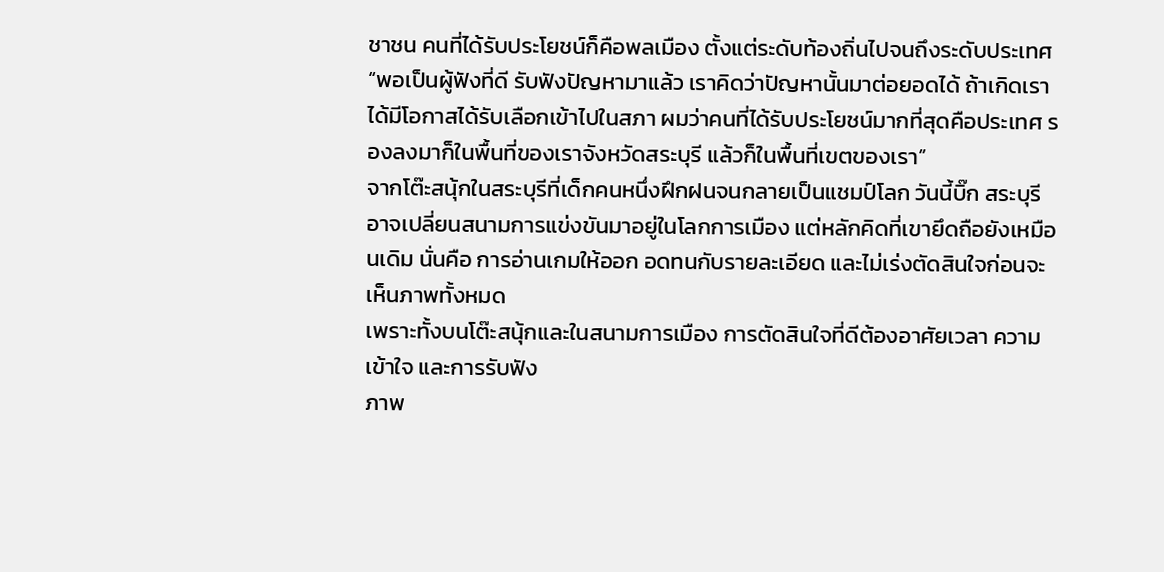ชาชน คนที่ได้รับประโยชน์ก็คือพลเมือง ตั้งแต่ระดับท้องถิ่นไปจนถึงระดับประเทศ
“พอเป็นผู้ฟังที่ดี รับฟังปัญหามาแล้ว เราคิดว่าปัญหานั้นมาต่อยอดได้ ถ้าเกิดเราได้มีโอกาสได้รับเลือกเข้าไปในสภา ผมว่าคนที่ได้รับประโยชน์มากที่สุดคือประเทศ รองลงมาก็ในพื้นที่ของเราจังหวัดสระบุรี แล้วก็ในพื้นที่เขตของเรา”
จากโต๊ะสนุ้กในสระบุรีที่เด็กคนหนึ่งฝึกฝนจนกลายเป็นแชมป์โลก วันนี้บิ๊ก สระบุรี อาจเปลี่ยนสนามการแข่งขันมาอยู่ในโลกการเมือง แต่หลักคิดที่เขายึดถือยังเหมือนเดิม นั่นคือ การอ่านเกมให้ออก อดทนกับรายละเอียด และไม่เร่งตัดสินใจก่อนจะเห็นภาพทั้งหมด
เพราะทั้งบนโต๊ะสนุ้กและในสนามการเมือง การตัดสินใจที่ดีต้องอาศัยเวลา ความเข้าใจ และการรับฟัง
ภาพ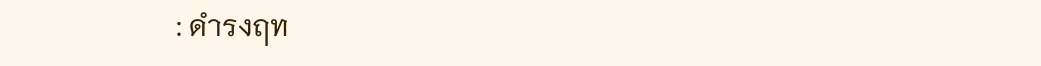: ดำรงฤท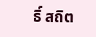ธิ์ สถิต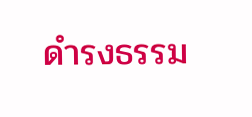ดำรงธรรม